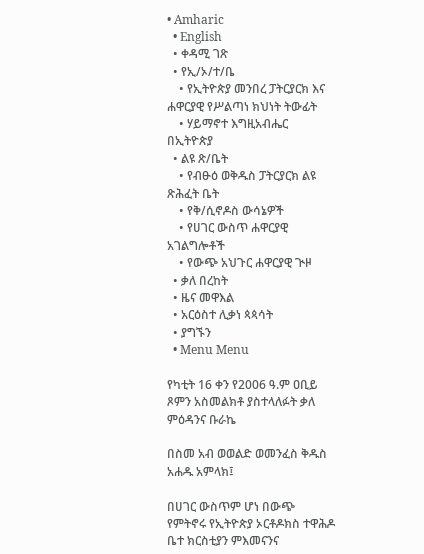• Amharic
  • English
  • ቀዳሚ ገጽ
  • የኢ/ኦ/ተ/ቤ
    • የኢትዮጵያ መንበረ ፓትርያርክ እና ሐዋርያዊ የሥልጣነ ክህነት ትውፊት
    • ሃይማኖተ እግዚአብሔር በኢትዮጵያ
  • ልዩ ጽ/ቤት
    • የብፁዕ ወቅዱስ ፓትርያርክ ልዩ ጽሕፈት ቤት
    • የቅ/ሲኖዶስ ውሳኔዎች
    • የሀገር ውስጥ ሐዋርያዊ አገልግሎቶች
    • የውጭ አህጉር ሐዋርያዊ ጒዞ
  • ቃለ በረከት
  • ዜና መዋእል
  • አርዕስተ ሊቃነ ጳጳሳት
  • ያግኙን
  • Menu Menu

የካቲት 16 ቀን የ2006 ዓ.ም ዐቢይ ጾምን አስመልክቶ ያስተላለፉት ቃለ ምዕዳንና ቡራኬ

በስመ አብ ወወልድ ወመንፈስ ቅዱስ አሐዱ አምላክ፤

በሀገር ውስጥም ሆነ በውጭ የምትኖሩ የኢትዮጵያ ኦርቶዶክስ ተዋሕዶ ቤተ ክርስቲያን ምእመናንና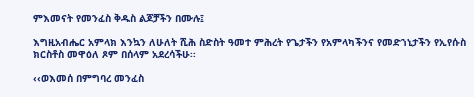ምእመናት የመንፈስ ቅዱስ ልጆቻችን በሙሉ፤

እግዚአብሔር አምላክ እንኳን ለሁለት ሺሕ ስድስት ዓመተ ምሕረት የጌታችን የአምላካችንና የመድኀኒታችን የኢየሱስ ክርስቶስ መዋዕለ ጾም በሰላም አደረሳችሁ፡፡

‹‹ወእመሰ በምግባረ መንፈስ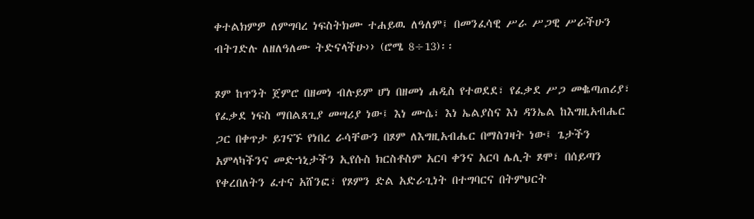ቀተልክምዎ ለምግባረ ነፍስትክሙ ተሐይዉ ለዓለም፤ በመንፈሳዊ ሥራ ሥጋዊ ሥራችሁን ብትገድሉ ለዘለዓለሙ ትድናላችሁ›› (ሮሜ 8÷13)፡፡

ጾም ከጥንት ጀምሮ በዘመነ ብሉይም ሆነ በዘመነ ሐዲስ የተወደደ፣ የፈቃደ ሥጋ መቈጣጠሪያ፣ የፈቃደ ነፍስ ማበልጸጊያ መሣሪያ ነው፤ እነ ሙሴ፣ እነ ኤልያስና እነ ዳንኤል ከእግዚአብሔር ጋር በቀጥታ ይገናኙ የነበረ ራሳቸውን በጾም ለእግዚአብሔር በማስገዛት ነው፤ ጌታችን አምላካችንና መድኀኒታችን ኢየሱስ ክርስቶስም አርባ ቀንና አርባ ሌሊት ጾሞ፣ በሰይጣን የቀረበለትን ፈተና አሸንፎ፣ የጾምን ድል አድራጊነት በተግባርና በትምህርት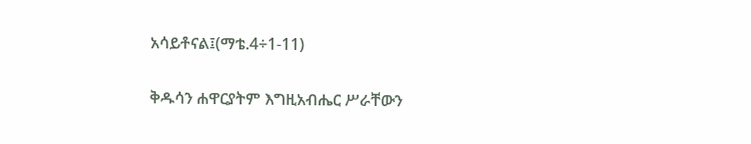አሳይቶናል፤(ማቴ.4÷1-11)

ቅዱሳን ሐዋርያትም እግዚአብሔር ሥራቸውን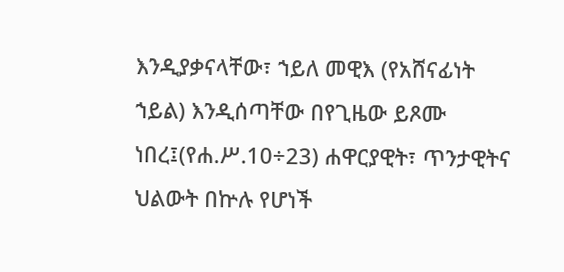እንዲያቃናላቸው፣ ኀይለ መዊእ (የአሸናፊነት ኀይል) እንዲሰጣቸው በየጊዜው ይጾሙ ነበረ፤(የሐ.ሥ.10÷23) ሐዋርያዊት፣ ጥንታዊትና ህልውት በኵሉ የሆነች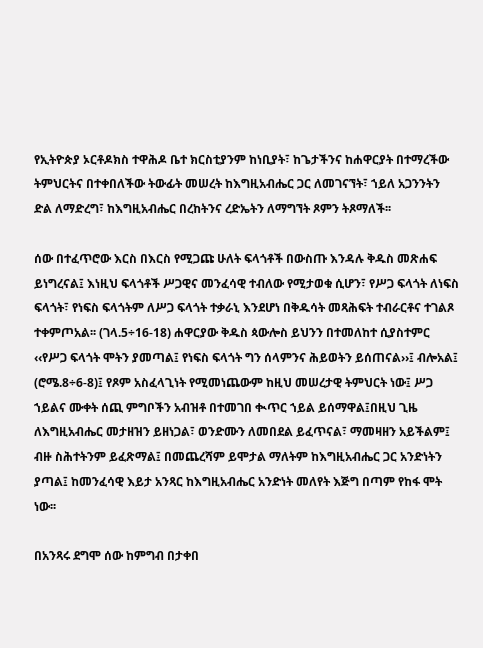የኢትዮጵያ ኦርቶዶክስ ተዋሕዶ ቤተ ክርስቲያንም ከነቢያት፣ ከጌታችንና ከሐዋርያት በተማረችው ትምህርትና በተቀበለችው ትውፊት መሠረት ከእግዚአብሔር ጋር ለመገናኘት፣ ኀይለ አጋንንትን ድል ለማድረግ፣ ከእግዚአብሔር በረከትንና ረድኤትን ለማግኘት ጾምን ትጾማለች፡፡

ሰው በተፈጥሮው እርስ በእርስ የሚጋጩ ሁለት ፍላጎቶች በውስጡ እንዳሉ ቅዱስ መጽሐፍ ይነግረናል፤ እነዚህ ፍላጎቶች ሥጋዊና መንፈሳዊ ተብለው የሚታወቁ ሲሆን፣ የሥጋ ፍላጎት ለነፍስ ፍላጎት፣ የነፍስ ፍላጎትም ለሥጋ ፍላጎት ተቃራኒ እንደሆነ በቅዱሳት መጻሕፍት ተብራርቶና ተገልጾ ተቀምጦአል፡፡ (ገላ.5÷16-18) ሐዋርያው ቅዱስ ጳውሎስ ይህንን በተመለከተ ሲያስተምር ‹‹የሥጋ ፍላጎት ሞትን ያመጣል፤ የነፍስ ፍላጎት ግን ሰላምንና ሕይወትን ይሰጠናል››፤ ብሎአል፤ (ሮሜ.8÷6-8)፤ የጾም አስፈላጊነት የሚመነጨውም ከዚህ መሠረታዊ ትምህርት ነው፤ ሥጋ ኀይልና ሙቀት ሰጪ ምግቦችን አብዝቶ በተመገበ ቊጥር ኀይል ይሰማዋል፤በዚህ ጊዜ ለእግዚአብሔር መታዘዝን ይዘነጋል፣ ወንድሙን ለመበደል ይፈጥናል፣ ማመዛዘን አይችልም፤ ብዙ ስሕተትንም ይፈጽማል፤ በመጨረሻም ይሞታል ማለትም ከእግዚአብሔር ጋር አንድነትን ያጣል፤ ከመንፈሳዊ እይታ አንጻር ከእግዚአብሔር አንድነት መለየት እጅግ በጣም የከፋ ሞት ነው፡፡

በአንጻሩ ደግሞ ሰው ከምግብ በታቀበ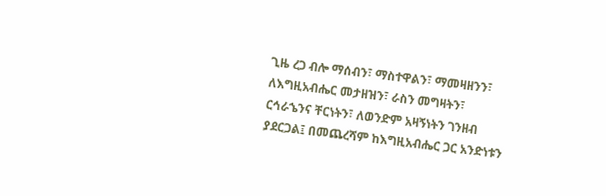ጊዜ ረጋ ብሎ ማሰብን፣ ማስተዋልን፣ ማመዛዘንን፣ ለእግዚአብሔር መታዘዝን፣ ራስን መግዛትን፣ ርኅራኄንና ቸርነትን፣ ለወንድም አዛኝነትን ገንዘብ ያደርጋል፤ በመጨረሻም ከእግዚአብሔር ጋር አንድነቱን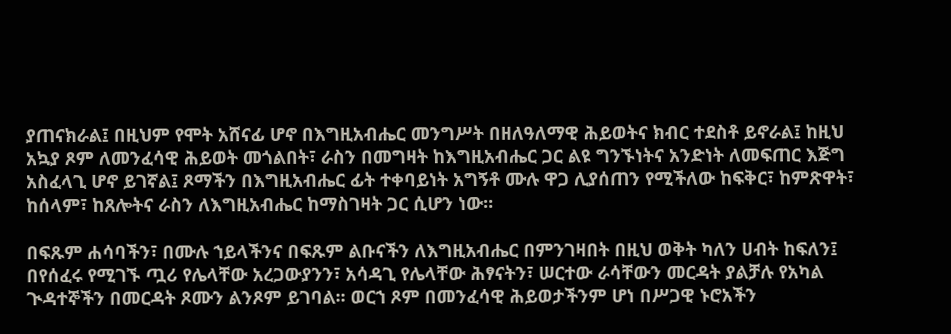ያጠናክራል፤ በዚህም የሞት አሸናፊ ሆኖ በእግዚአብሔር መንግሥት በዘለዓለማዊ ሕይወትና ክብር ተደስቶ ይኖራል፤ ከዚህ አኳያ ጾም ለመንፈሳዊ ሕይወት መጎልበት፣ ራስን በመግዛት ከእግዚአብሔር ጋር ልዩ ግንኙነትና አንድነት ለመፍጠር እጅግ አስፈላጊ ሆኖ ይገኛል፤ ጾማችን በእግዚአብሔር ፊት ተቀባይነት አግኝቶ ሙሉ ዋጋ ሊያሰጠን የሚችለው ከፍቅር፣ ከምጽዋት፣ ከሰላም፣ ከጸሎትና ራስን ለእግዚአብሔር ከማስገዛት ጋር ሲሆን ነው።

በፍጹም ሐሳባችን፣ በሙሉ ኀይላችንና በፍጹም ልቡናችን ለእግዚአብሔር በምንገዛበት በዚህ ወቅት ካለን ሀብት ከፍለን፤ በየሰፈሩ የሚገኙ ጧሪ የሌላቸው አረጋውያንን፣ አሳዳጊ የሌላቸው ሕፃናትን፣ ሠርተው ራሳቸውን መርዳት ያልቻሉ የአካል ጒዳተኞችን በመርዳት ጾሙን ልንጾም ይገባል፡፡ ወርኀ ጾም በመንፈሳዊ ሕይወታችንም ሆነ በሥጋዊ ኑሮአችን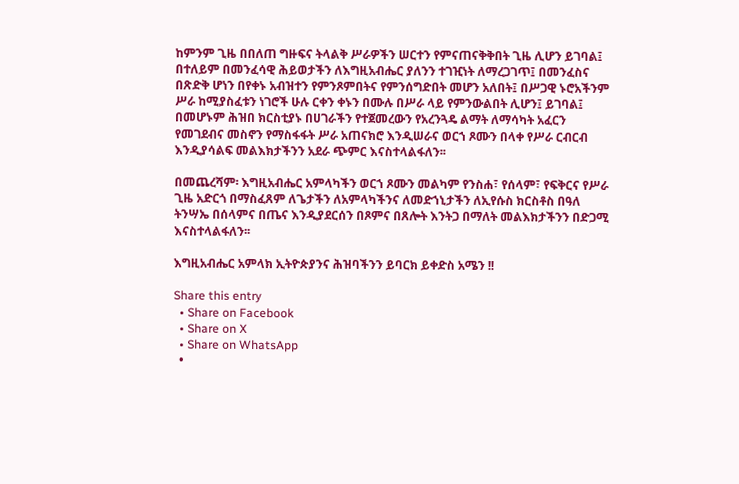ከምንም ጊዜ በበለጠ ግዙፍና ትላልቅ ሥራዎችን ሠርተን የምናጠናቅቅበት ጊዜ ሊሆን ይገባል፤ በተለይም በመንፈሳዊ ሕይወታችን ለእግዚአብሔር ያለንን ተገዢነት ለማረጋገጥ፤ በመንፈስና በጽድቅ ሆነን በየቀኑ አብዝተን የምንጾምበትና የምንሰግድበት መሆን አለበት፤ በሥጋዊ ኑሮአችንም ሥራ ከሚያስፈቱን ነገሮች ሁሉ ርቀን ቀኑን በሙሉ በሥራ ላይ የምንውልበት ሊሆን፤ ይገባል፤ በመሆኑም ሕዝበ ክርስቲያኑ በሀገራችን የተጀመረውን የአረንጓዴ ልማት ለማሳካት አፈርን የመገደብና መስኖን የማስፋፋት ሥራ አጠናክሮ እንዲሠራና ወርኀ ጾሙን በላቀ የሥራ ርብርብ እንዲያሳልፍ መልእክታችንን አደራ ጭምር እናስተላልፋለን፡፡

በመጨረሻም፡ እግዚአብሔር አምላካችን ወርኀ ጾሙን መልካም የንስሐ፣ የሰላም፣ የፍቅርና የሥራ ጊዜ አድርጎ በማስፈጸም ለጌታችን ለአምላካችንና ለመድኀኒታችን ለኢየሱስ ክርስቶስ በዓለ ትንሣኤ በሰላምና በጤና እንዲያደርሰን በጾምና በጸሎት እንትጋ በማለት መልእክታችንን በድጋሚ እናስተላልፋለን፡፡

እግዚአብሔር አምላክ ኢትዮጵያንና ሕዝባችንን ይባርክ ይቀድስ አሜን !!

Share this entry
  • Share on Facebook
  • Share on X
  • Share on WhatsApp
  •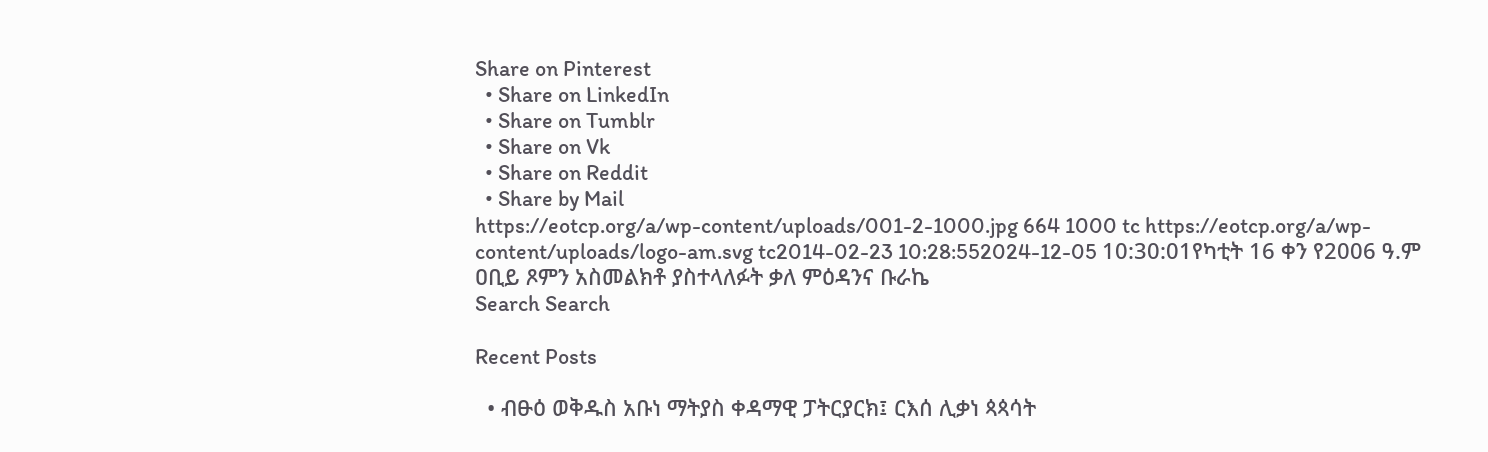Share on Pinterest
  • Share on LinkedIn
  • Share on Tumblr
  • Share on Vk
  • Share on Reddit
  • Share by Mail
https://eotcp.org/a/wp-content/uploads/001-2-1000.jpg 664 1000 tc https://eotcp.org/a/wp-content/uploads/logo-am.svg tc2014-02-23 10:28:552024-12-05 10:30:01የካቲት 16 ቀን የ2006 ዓ.ም ዐቢይ ጾምን አስመልክቶ ያስተላለፉት ቃለ ምዕዳንና ቡራኬ
Search Search

Recent Posts

  • ብፁዕ ወቅዱስ አቡነ ማትያስ ቀዳማዊ ፓትርያርክ፤ ርእሰ ሊቃነ ጳጳሳት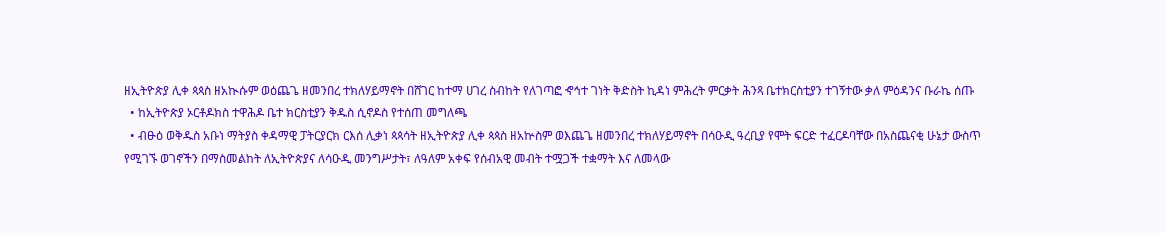ዘኢትዮጵያ ሊቀ ጳጳስ ዘአኲሱም ወዕጨጌ ዘመንበረ ተክለሃይማኖት በሸገር ከተማ ሀገረ ስብከት የለገጣፎ ኆኅተ ገነት ቅድስት ኪዳነ ምሕረት ምርቃት ሕንጻ ቤተክርስቲያን ተገኝተው ቃለ ምዕዳንና ቡራኬ ሰጡ
  • ከኢትዮጵያ ኦርቶዶክስ ተዋሕዶ ቤተ ክርስቲያን ቅዱስ ሲኖዶስ የተሰጠ መግለጫ
  • ብፁዕ ወቅዱስ አቡነ ማትያስ ቀዳማዊ ፓትርያርክ ርእሰ ሊቃነ ጳጳሳት ዘኢትዮጵያ ሊቀ ጳጳስ ዘአኵስም ወእጨጌ ዘመንበረ ተክለሃይማኖት በሳዑዲ ዓረቢያ የሞት ፍርድ ተፈርዶባቸው በአስጨናቂ ሁኔታ ውስጥ የሚገኙ ወገኖችን በማስመልከት ለኢትዮጵያና ለሳዑዲ መንግሥታት፣ ለዓለም አቀፍ የሰብአዊ መብት ተሟጋች ተቋማት እና ለመላው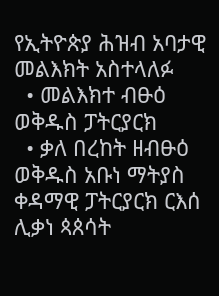የኢትዮጵያ ሕዝብ አባታዊ መልእክት አስተላለፉ
  • መልእክተ ብፁዕ ወቅዱስ ፓትርያርክ
  • ቃለ በረከት ዘብፁዕ ወቅዱስ አቡነ ማትያስ ቀዳማዊ ፓትርያርክ ርእሰ ሊቃነ ጳጰሳት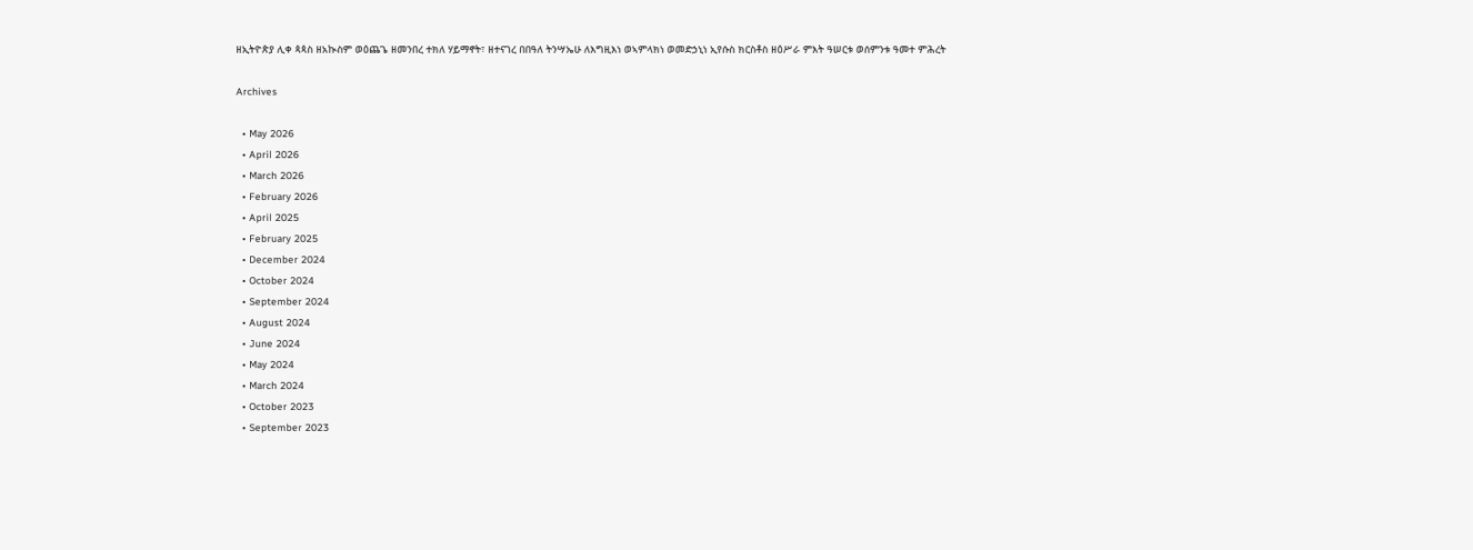ዘኢትዮጵያ ሊቀ ጳጳስ ዘአኲስም ወዕጨጌ ዘመንበረ ተክለ ሃይማኖት፣ ዘተናገረ በበዓለ ትንሣኤሁ ለእግዚእነ ወኣምላክነ ወመድኃኒነ ኢየሱስ ክርስቶስ ዘዕሥራ ምእት ዓሠርቱ ወሰምንቱ ዓመተ ምሕረት

Archives

  • May 2026
  • April 2026
  • March 2026
  • February 2026
  • April 2025
  • February 2025
  • December 2024
  • October 2024
  • September 2024
  • August 2024
  • June 2024
  • May 2024
  • March 2024
  • October 2023
  • September 2023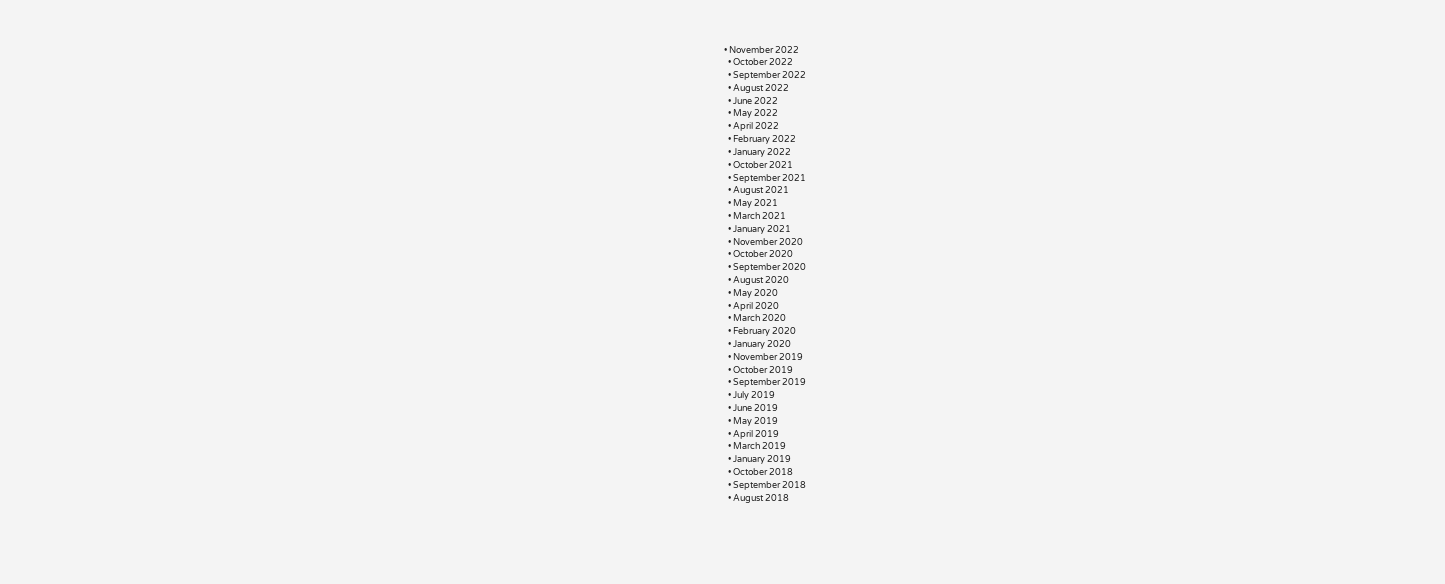• November 2022
  • October 2022
  • September 2022
  • August 2022
  • June 2022
  • May 2022
  • April 2022
  • February 2022
  • January 2022
  • October 2021
  • September 2021
  • August 2021
  • May 2021
  • March 2021
  • January 2021
  • November 2020
  • October 2020
  • September 2020
  • August 2020
  • May 2020
  • April 2020
  • March 2020
  • February 2020
  • January 2020
  • November 2019
  • October 2019
  • September 2019
  • July 2019
  • June 2019
  • May 2019
  • April 2019
  • March 2019
  • January 2019
  • October 2018
  • September 2018
  • August 2018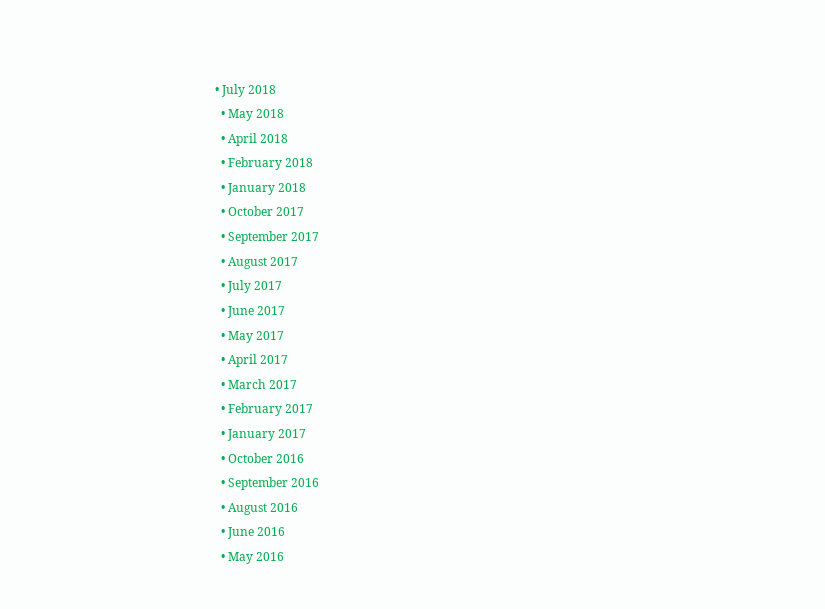• July 2018
  • May 2018
  • April 2018
  • February 2018
  • January 2018
  • October 2017
  • September 2017
  • August 2017
  • July 2017
  • June 2017
  • May 2017
  • April 2017
  • March 2017
  • February 2017
  • January 2017
  • October 2016
  • September 2016
  • August 2016
  • June 2016
  • May 2016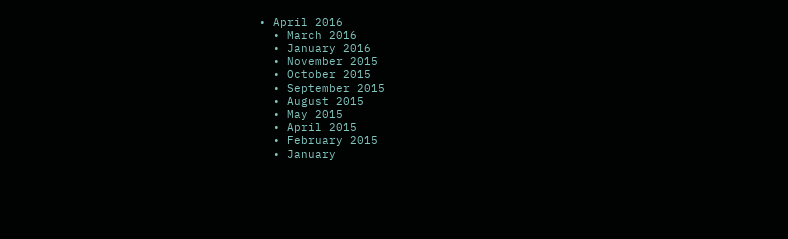• April 2016
  • March 2016
  • January 2016
  • November 2015
  • October 2015
  • September 2015
  • August 2015
  • May 2015
  • April 2015
  • February 2015
  • January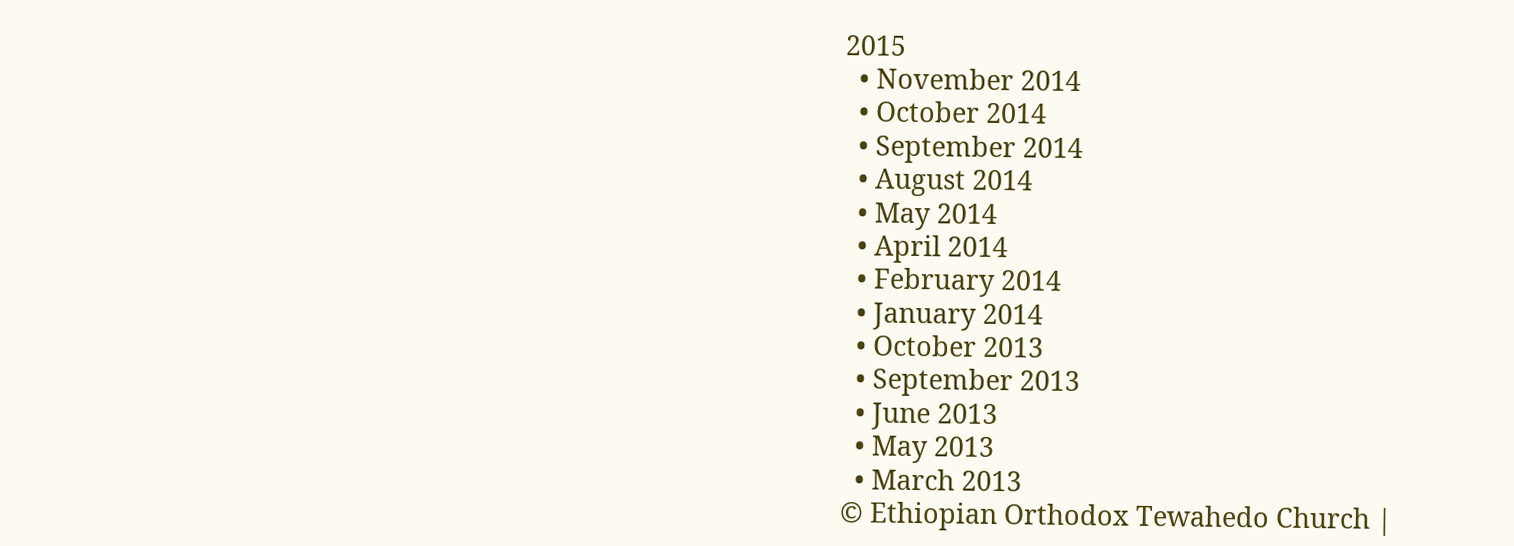2015
  • November 2014
  • October 2014
  • September 2014
  • August 2014
  • May 2014
  • April 2014
  • February 2014
  • January 2014
  • October 2013
  • September 2013
  • June 2013
  • May 2013
  • March 2013
© Ethiopian Orthodox Tewahedo Church |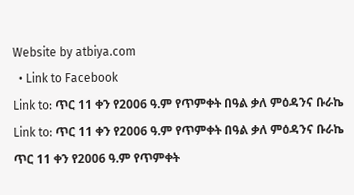Website by atbiya.com
  • Link to Facebook
Link to: ጥር 11 ቀን የ2006 ዓ.ም የጥምቀት በዓል ቃለ ምዕዳንና ቡራኬ Link to: ጥር 11 ቀን የ2006 ዓ.ም የጥምቀት በዓል ቃለ ምዕዳንና ቡራኬ ጥር 11 ቀን የ2006 ዓ.ም የጥምቀት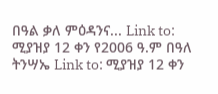በዓል ቃለ ምዕዳንና... Link to: ሚያዝያ 12 ቀን የ2006 ዓ.ም በዓለ ትንሣኤ Link to: ሚያዝያ 12 ቀን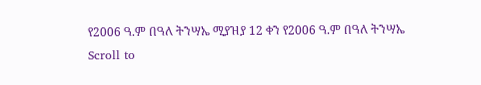የ2006 ዓ.ም በዓለ ትንሣኤ ሚያዝያ 12 ቀን የ2006 ዓ.ም በዓለ ትንሣኤ
Scroll to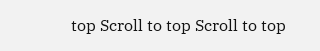top Scroll to top Scroll to top